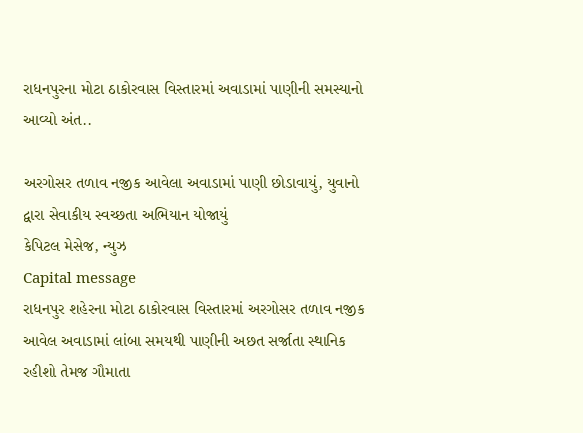રાધનપુરના મોટા ઠાકોરવાસ વિસ્તારમાં અવાડામાં પાણીની સમસ્યાનો આવ્યો અંત..

અરગોસર તળાવ નજીક આવેલા અવાડામાં પાણી છોડાવાયું, યુવાનો દ્વારા સેવાકીય સ્વચ્છતા અભિયાન યોજાયું
કેપિટલ મેસેજ, ન્યુઝ
Capital message
રાધનપુર શહેરના મોટા ઠાકોરવાસ વિસ્તારમાં અરગોસર તળાવ નજીક આવેલ અવાડામાં લાંબા સમયથી પાણીની અછત સર્જાતા સ્થાનિક રહીશો તેમજ ગૌમાતા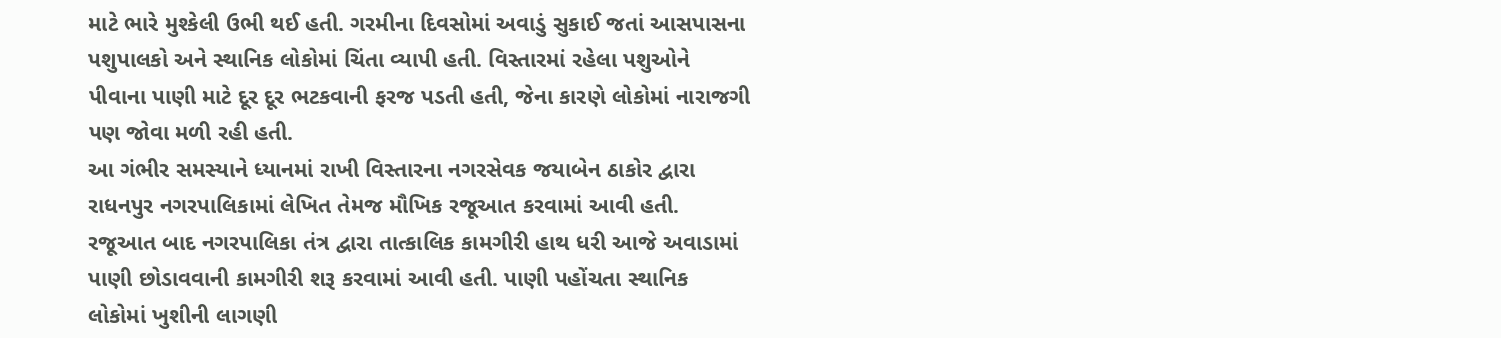માટે ભારે મુશ્કેલી ઉભી થઈ હતી. ગરમીના દિવસોમાં અવાડું સુકાઈ જતાં આસપાસના પશુપાલકો અને સ્થાનિક લોકોમાં ચિંતા વ્યાપી હતી. વિસ્તારમાં રહેલા પશુઓને પીવાના પાણી માટે દૂર દૂર ભટકવાની ફરજ પડતી હતી, જેના કારણે લોકોમાં નારાજગી પણ જોવા મળી રહી હતી.
આ ગંભીર સમસ્યાને ધ્યાનમાં રાખી વિસ્તારના નગરસેવક જયાબેન ઠાકોર દ્વારા રાધનપુર નગરપાલિકામાં લેખિત તેમજ મૌખિક રજૂઆત કરવામાં આવી હતી. રજૂઆત બાદ નગરપાલિકા તંત્ર દ્વારા તાત્કાલિક કામગીરી હાથ ધરી આજે અવાડામાં પાણી છોડાવવાની કામગીરી શરૂ કરવામાં આવી હતી. પાણી પહોંચતા સ્થાનિક લોકોમાં ખુશીની લાગણી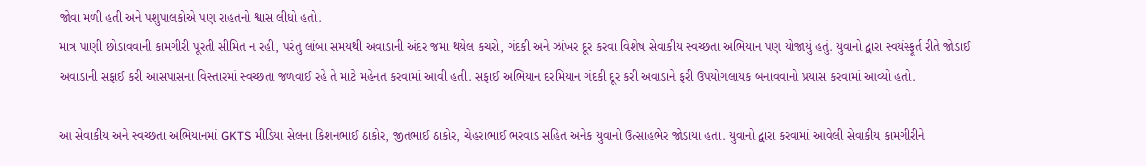જોવા મળી હતી અને પશુપાલકોએ પણ રાહતનો શ્વાસ લીધો હતો.
માત્ર પાણી છોડાવવાની કામગીરી પૂરતી સીમિત ન રહી, પરંતુ લાંબા સમયથી અવાડાની અંદર જમા થયેલ કચરો, ગંદકી અને ઝાંખર દૂર કરવા વિશેષ સેવાકીય સ્વચ્છતા અભિયાન પણ યોજાયું હતું. યુવાનો દ્વારા સ્વયંસ્ફૂર્ત રીતે જોડાઈ અવાડાની સફાઈ કરી આસપાસના વિસ્તારમાં સ્વચ્છતા જળવાઈ રહે તે માટે મહેનત કરવામાં આવી હતી. સફાઈ અભિયાન દરમિયાન ગંદકી દૂર કરી અવાડાને ફરી ઉપયોગલાયક બનાવવાનો પ્રયાસ કરવામાં આવ્યો હતો.

આ સેવાકીય અને સ્વચ્છતા અભિયાનમાં GKTS મીડિયા સેલના કિશનભાઈ ઠાકોર, જીતભાઈ ઠાકોર, ચેહરાભાઈ ભરવાડ સહિત અનેક યુવાનો ઉત્સાહભેર જોડાયા હતા. યુવાનો દ્વારા કરવામાં આવેલી સેવાકીય કામગીરીને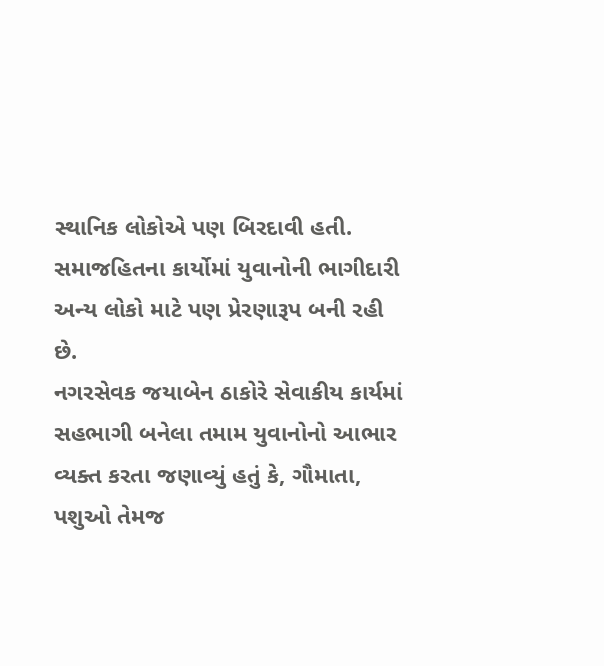સ્થાનિક લોકોએ પણ બિરદાવી હતી. સમાજહિતના કાર્યોમાં યુવાનોની ભાગીદારી અન્ય લોકો માટે પણ પ્રેરણારૂપ બની રહી છે.
નગરસેવક જયાબેન ઠાકોરે સેવાકીય કાર્યમાં સહભાગી બનેલા તમામ યુવાનોનો આભાર વ્યક્ત કરતા જણાવ્યું હતું કે, ગૌમાતા, પશુઓ તેમજ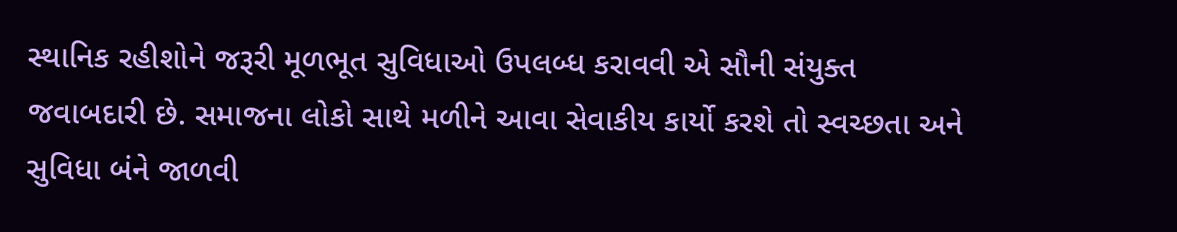સ્થાનિક રહીશોને જરૂરી મૂળભૂત સુવિધાઓ ઉપલબ્ધ કરાવવી એ સૌની સંયુક્ત જવાબદારી છે. સમાજના લોકો સાથે મળીને આવા સેવાકીય કાર્યો કરશે તો સ્વચ્છતા અને સુવિધા બંને જાળવી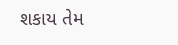શકાય તેમ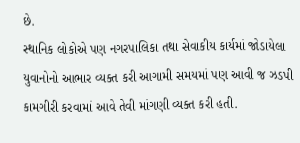છે.
સ્થાનિક લોકોએ પણ નગરપાલિકા તથા સેવાકીય કાર્યમાં જોડાયેલા યુવાનોનો આભાર વ્યક્ત કરી આગામી સમયમાં પણ આવી જ ઝડપી કામગીરી કરવામાં આવે તેવી માંગણી વ્યક્ત કરી હતી.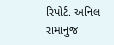રિપોર્ટ. અનિલ રામાનુજ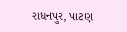રાધનપુર, પાટણ